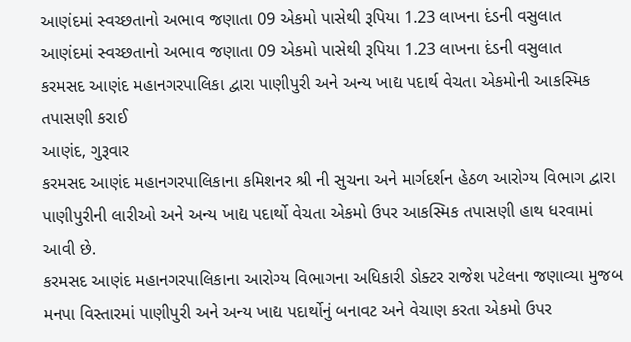આણંદમાં સ્વચ્છતાનો અભાવ જણાતા 09 એકમો પાસેથી રૂપિયા 1.23 લાખના દંડની વસુલાત
આણંદમાં સ્વચ્છતાનો અભાવ જણાતા 09 એકમો પાસેથી રૂપિયા 1.23 લાખના દંડની વસુલાત
કરમસદ આણંદ મહાનગરપાલિકા દ્વારા પાણીપુરી અને અન્ય ખાદ્ય પદાર્થ વેચતા એકમોની આકસ્મિક તપાસણી કરાઈ
આણંદ, ગુરૂવાર
કરમસદ આણંદ મહાનગરપાલિકાના કમિશનર શ્રી ની સુચના અને માર્ગદર્શન હેઠળ આરોગ્ય વિભાગ દ્વારા પાણીપુરીની લારીઓ અને અન્ય ખાદ્ય પદાર્થો વેચતા એકમો ઉપર આકસ્મિક તપાસણી હાથ ધરવામાં આવી છે.
કરમસદ આણંદ મહાનગરપાલિકાના આરોગ્ય વિભાગના અધિકારી ડોક્ટર રાજેશ પટેલના જણાવ્યા મુજબ મનપા વિસ્તારમાં પાણીપુરી અને અન્ય ખાદ્ય પદાર્થોનું બનાવટ અને વેચાણ કરતા એકમો ઉપર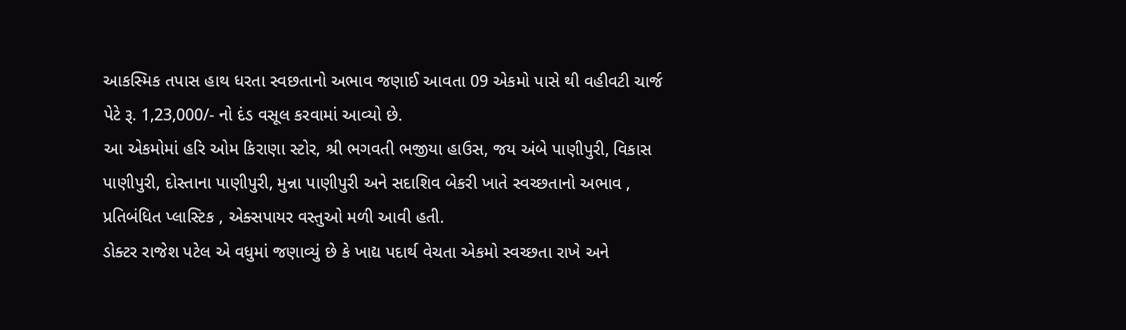આકસ્મિક તપાસ હાથ ધરતા સ્વછતાનો અભાવ જણાઈ આવતા 09 એકમો પાસે થી વહીવટી ચાર્જ પેટે રૂ. 1,23,000/- નો દંડ વસૂલ કરવામાં આવ્યો છે.
આ એકમોમાં હરિ ઓમ કિરાણા સ્ટોર, શ્રી ભગવતી ભજીયા હાઉસ, જય અંબે પાણીપુરી, વિકાસ પાણીપુરી, દોસ્તાના પાણીપુરી, મુન્ના પાણીપુરી અને સદાશિવ બેકરી ખાતે સ્વચ્છતાનો અભાવ , પ્રતિબંધિત પ્લાસ્ટિક , એક્સપાયર વસ્તુઓ મળી આવી હતી.
ડોક્ટર રાજેશ પટેલ એ વધુમાં જણાવ્યું છે કે ખાદ્ય પદાર્થ વેચતા એકમો સ્વચ્છતા રાખે અને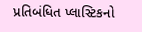પ્રતિબંધિત પ્લાસ્ટિકનો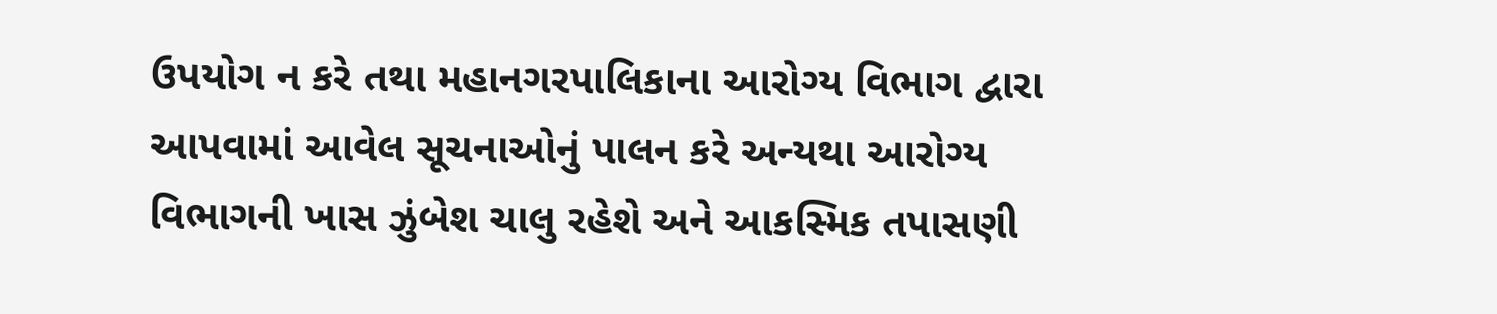ઉપયોગ ન કરે તથા મહાનગરપાલિકાના આરોગ્ય વિભાગ દ્વારા આપવામાં આવેલ સૂચનાઓનું પાલન કરે અન્યથા આરોગ્ય વિભાગની ખાસ ઝુંબેશ ચાલુ રહેશે અને આકસ્મિક તપાસણી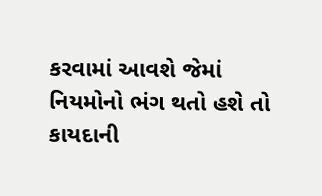કરવામાં આવશે જેમાં નિયમોનો ભંગ થતો હશે તો કાયદાની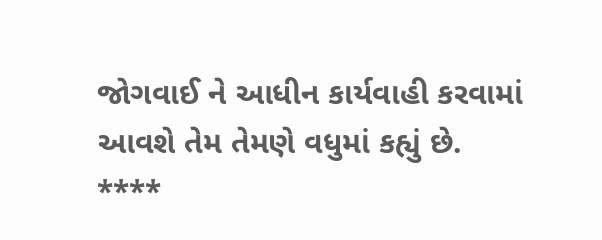જોગવાઈ ને આધીન કાર્યવાહી કરવામાં આવશે તેમ તેમણે વધુમાં કહ્યું છે.
****